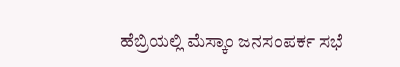ಹೆಬ್ರಿಯಲ್ಲಿ ಮೆಸ್ಕಾಂ ಜನಸಂಪರ್ಕ ಸಭೆ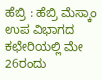ಹೆಬ್ರಿ : ಹೆಬ್ರಿ ಮೆಸ್ಕಾಂ ಉಪ ವಿಭಾಗದ ಕಛೇರಿಯಲ್ಲಿ ಮೇ 26ರಂದು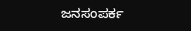ಜನಸಂಪರ್ಕ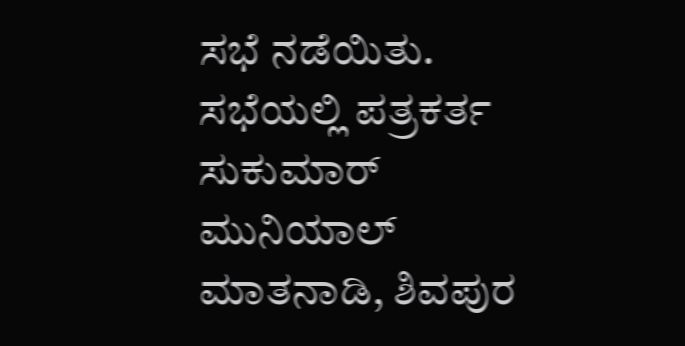ಸಭೆ ನಡೆಯಿತು.
ಸಭೆಯಲ್ಲಿ ಪತ್ರಕರ್ತ ಸುಕುಮಾರ್‌ ಮುನಿಯಾಲ್ ಮಾತನಾಡಿ, ಶಿವಪುರ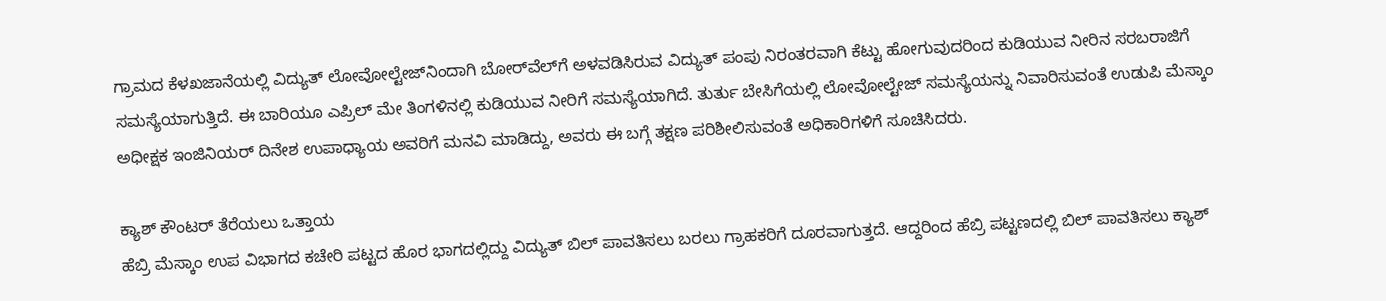ಗ್ರಾಮದ ಕೆಳಖಜಾನೆಯಲ್ಲಿ ವಿದ್ಯುತ್‌ ಲೋವೋಲ್ಟೇಜ್‌ನಿಂದಾಗಿ ಬೋರ್‌ವೆಲ್‌ಗೆ ಅಳವಡಿಸಿರುವ ವಿದ್ಯುತ್‌ ಪಂಪು ನಿರಂತರವಾಗಿ ಕೆಟ್ಟು ಹೋಗುವುದರಿಂದ ಕುಡಿಯುವ ನೀರಿನ ಸರಬರಾಜಿಗೆ ಸಮಸ್ಯೆಯಾಗುತ್ತಿದೆ. ಈ ಬಾರಿಯೂ ಎಪ್ರಿಲ್‌ ಮೇ ತಿಂಗಳಿನಲ್ಲಿ ಕುಡಿಯುವ ನೀರಿಗೆ ಸಮಸ್ಯೆಯಾಗಿದೆ. ತುರ್ತು ಬೇಸಿಗೆಯಲ್ಲಿ ಲೋವೋಲ್ಟೇಜ್‌ ಸಮಸ್ಯೆಯನ್ನು ನಿವಾರಿಸುವಂತೆ ಉಡುಪಿ ಮೆಸ್ಕಾಂ ಅಧೀಕ್ಷಕ ಇಂಜಿನಿಯರ್‌ ದಿನೇಶ ಉಪಾಧ್ಯಾಯ ಅವರಿಗೆ ಮನವಿ ಮಾಡಿದ್ದು, ಅವರು ಈ ಬಗ್ಗೆ ತಕ್ಷಣ ಪರಿಶೀಲಿಸುವಂತೆ ಅಧಿಕಾರಿಗಳಿಗೆ ಸೂಚಿಸಿದರು.

ಕ್ಯಾಶ್‌ ಕೌಂಟರ್‌ ತೆರೆಯಲು ಒತ್ತಾಯ
ಹೆಬ್ರಿ ಮೆಸ್ಕಾಂ ಉಪ ವಿಭಾಗದ ಕಚೇರಿ ಪಟ್ಟದ ಹೊರ ಭಾಗದಲ್ಲಿದ್ದು ವಿದ್ಯುತ್‌ ಬಿಲ್‌ ಪಾವತಿಸಲು ಬರಲು ಗ್ರಾಹಕರಿಗೆ ದೂರವಾಗುತ್ತದೆ. ಆದ್ದರಿಂದ ಹೆಬ್ರಿ ಪಟ್ಟಣದಲ್ಲಿ ಬಿಲ್‌ ಪಾವತಿಸಲು ಕ್ಯಾಶ್‌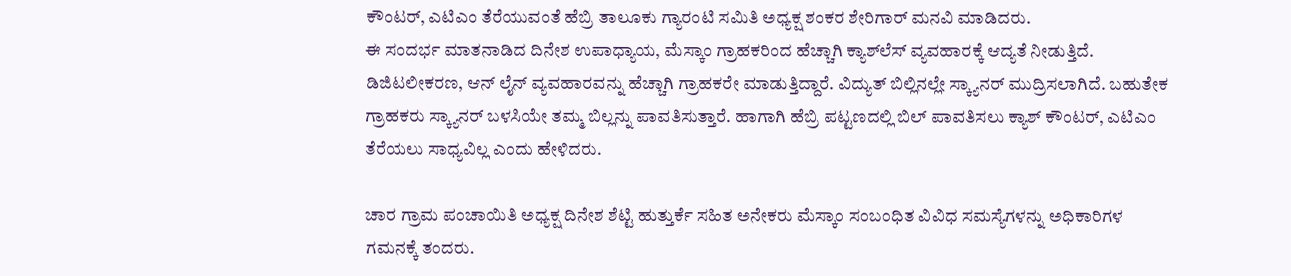ಕೌಂಟರ್‌, ಎಟಿಎಂ ತೆರೆಯುವಂತೆ ಹೆಬ್ರಿ ತಾಲೂಕು ಗ್ಯಾರಂಟಿ ಸಮಿತಿ ಅಧ್ಯಕ್ಷ ಶಂಕರ ಶೇರಿಗಾರ್‌ ಮನವಿ ಮಾಡಿದರು.
ಈ ಸಂದರ್ಭ ಮಾತನಾಡಿದ ದಿನೇಶ ಉಪಾಧ್ಯಾಯ, ಮೆಸ್ಕಾಂ ಗ್ರಾಹಕರಿಂದ ಹೆಚ್ಚಾಗಿ ಕ್ಯಾಶ್‌ಲೆಸ್‌ ವ್ಯವಹಾರಕ್ಕೆ ಆದ್ಯತೆ ನೀಡುತ್ತಿದೆ. ಡಿಜಿಟಲೀಕರಣ, ಆನ್‌ ಲೈನ್‌ ವ್ಯವಹಾರವನ್ನು ಹೆಚ್ಚಾಗಿ ಗ್ರಾಹಕರೇ ಮಾಡುತ್ತಿದ್ದಾರೆ. ವಿದ್ಯುತ್‌ ಬಿಲ್ಲಿನಲ್ಲೇ ಸ್ಕ್ಯಾನರ್‌ ಮುದ್ರಿಸಲಾಗಿದೆ. ಬಹುತೇಕ ಗ್ರಾಹಕರು ಸ್ಕ್ಯಾನರ್‌ ಬಳಸಿಯೇ ತಮ್ಮ ಬಿಲ್ಲನ್ನು ಪಾವತಿಸುತ್ತಾರೆ. ಹಾಗಾಗಿ ಹೆಬ್ರಿ ಪಟ್ಟಣದಲ್ಲಿ ಬಿಲ್‌ ಪಾವತಿಸಲು ಕ್ಯಾಶ್‌ ಕೌಂಟರ್‌, ಎಟಿಎಂ ತೆರೆಯಲು ಸಾಧ್ಯವಿಲ್ಲ ಎಂದು ಹೇಳಿದರು.

ಚಾರ ಗ್ರಾಮ ಪಂಚಾಯಿತಿ ಅಧ್ಯಕ್ಷ ದಿನೇಶ ಶೆಟ್ಟಿ ಹುತ್ತುರ್ಕೆ ಸಹಿತ ಅನೇಕರು ಮೆಸ್ಕಾಂ ಸಂಬಂಧಿತ ವಿವಿಧ ಸಮಸ್ಯೆಗಳನ್ನು ಅಧಿಕಾರಿಗಳ ಗಮನಕ್ಕೆ ತಂದರು.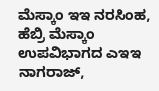ಮೆಸ್ಕಾಂ ಇಇ ನರಸಿಂಹ, ಹೆಬ್ರಿ ಮೆಸ್ಕಾಂ ಉಪವಿಭಾಗದ ಎಇಇ ನಾಗರಾಜ್‌,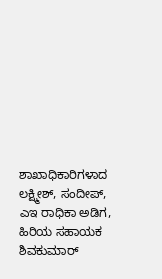ಶಾಖಾಧಿಕಾರಿಗಳಾದ ಲಕ್ಷ್ಮೀಶ್‌, ಸಂದೀಪ್‌, ಎಇ ರಾಧಿಕಾ ಅಡಿಗ, ಹಿರಿಯ ಸಹಾಯಕ ಶಿವಕುಮಾರ್‌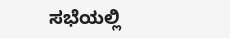ಸಭೆಯಲ್ಲಿ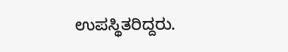ಉಪಸ್ಥಿತರಿದ್ದರು.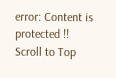error: Content is protected !!
Scroll to Top